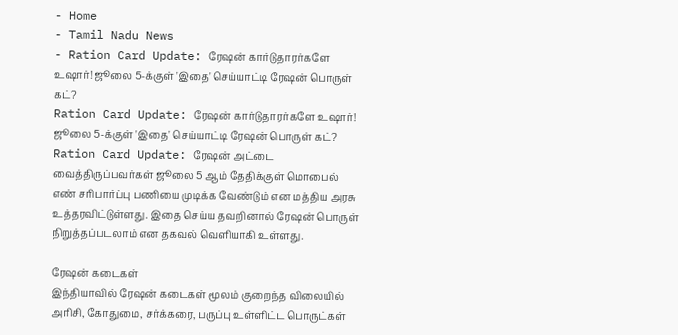- Home
- Tamil Nadu News
- Ration Card Update: ரேஷன் கார்டுதாரர்களே உஷார்! ஜூலை 5-க்குள் 'இதை' செய்யாட்டி ரேஷன் பொருள் கட்?
Ration Card Update: ரேஷன் கார்டுதாரர்களே உஷார்! ஜூலை 5-க்குள் 'இதை' செய்யாட்டி ரேஷன் பொருள் கட்?
Ration Card Update: ரேஷன் அட்டை வைத்திருப்பவர்கள் ஜூலை 5 ஆம் தேதிக்குள் மொபைல் எண் சரிபார்ப்பு பணியை முடிக்க வேண்டும் என மத்திய அரசு உத்தரவிட்டுள்ளது. இதை செய்ய தவறினால் ரேஷன் பொருள் நிறுத்தப்படலாம் என தகவல் வெளியாகி உள்ளது.

ரேஷன் கடைகள்
இந்தியாவில் ரேஷன் கடைகள் மூலம் குறைந்த விலையில் அரிசி, கோதுமை, சர்க்கரை, பருப்பு உள்ளிட்ட பொருட்கள்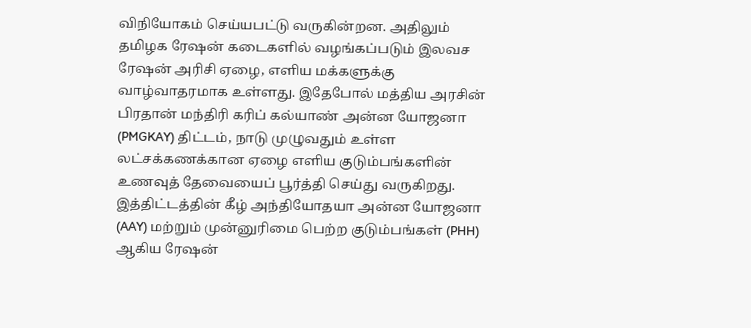விநியோகம் செய்யபட்டு வருகின்றன. அதிலும் தமிழக ரேஷன் கடைகளில் வழங்கப்படும் இலவச ரேஷன் அரிசி ஏழை, எளிய மக்களுக்கு வாழ்வாதரமாக உள்ளது. இதேபோல் மத்திய அரசின் பிரதான் மந்திரி கரிப் கல்யாண் அன்ன யோஜனா (PMGKAY) திட்டம், நாடு முழுவதும் உள்ள லட்சக்கணக்கான ஏழை எளிய குடும்பங்களின் உணவுத் தேவையைப் பூர்த்தி செய்து வருகிறது.
இத்திட்டத்தின் கீழ் அந்தியோதயா அன்ன யோஜனா (AAY) மற்றும் முன்னுரிமை பெற்ற குடும்பங்கள் (PHH) ஆகிய ரேஷன்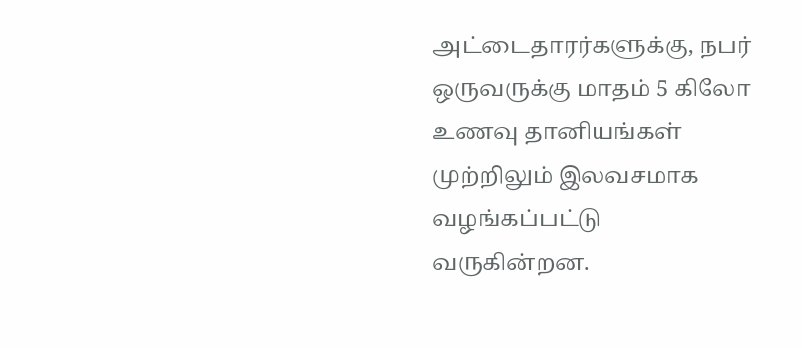அட்டைதாரர்களுக்கு, நபர் ஒருவருக்கு மாதம் 5 கிலோ உணவு தானியங்கள் முற்றிலும் இலவசமாக வழங்கப்பட்டு வருகின்றன.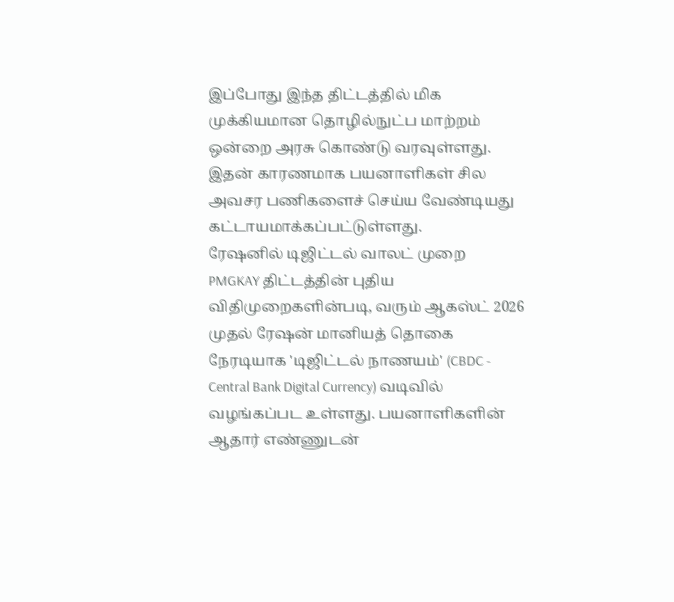இப்போது இந்த திட்டத்தில் மிக முக்கியமான தொழில்நுட்ப மாற்றம் ஒன்றை அரசு கொண்டு வரவுள்ளது. இதன் காரணமாக பயனாளிகள் சில அவசர பணிகளைச் செய்ய வேண்டியது கட்டாயமாக்கப்பட்டுள்ளது.
ரேஷனில் டிஜிட்டல் வாலட் முறை
PMGKAY திட்டத்தின் புதிய விதிமுறைகளின்படி, வரும் ஆகஸ்ட் 2026 முதல் ரேஷன் மானியத் தொகை நேரடியாக 'டிஜிட்டல் நாணயம்' (CBDC - Central Bank Digital Currency) வடிவில் வழங்கப்பட உள்ளது. பயனாளிகளின் ஆதார் எண்ணுடன்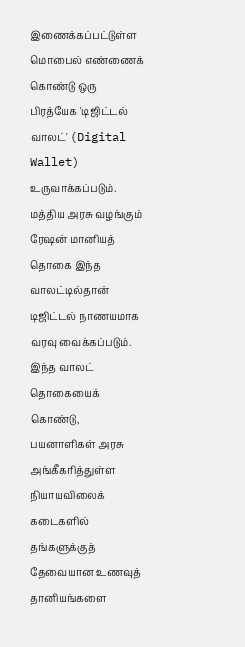இணைக்கப்பட்டுள்ள மொபைல் எண்ணைக் கொண்டு ஒரு பிரத்யேக 'டிஜிட்டல் வாலட்' (Digital Wallet) உருவாக்கப்படும்.
மத்திய அரசு வழங்கும் ரேஷன் மானியத் தொகை இந்த வாலட்டில்தான் டிஜிட்டல் நாணயமாக வரவு வைக்கப்படும். இந்த வாலட் தொகையைக் கொண்டு, பயனாளிகள் அரசு அங்கீகரித்துள்ள நியாயவிலைக் கடைகளில் தங்களுக்குத் தேவையான உணவுத் தானியங்களை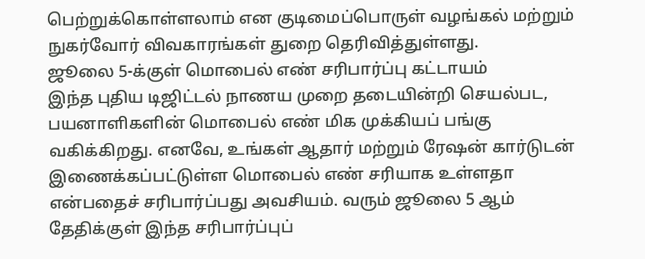பெற்றுக்கொள்ளலாம் என குடிமைப்பொருள் வழங்கல் மற்றும் நுகர்வோர் விவகாரங்கள் துறை தெரிவித்துள்ளது.
ஜூலை 5-க்குள் மொபைல் எண் சரிபார்ப்பு கட்டாயம்
இந்த புதிய டிஜிட்டல் நாணய முறை தடையின்றி செயல்பட, பயனாளிகளின் மொபைல் எண் மிக முக்கியப் பங்கு வகிக்கிறது. எனவே, உங்கள் ஆதார் மற்றும் ரேஷன் கார்டுடன் இணைக்கப்பட்டுள்ள மொபைல் எண் சரியாக உள்ளதா என்பதைச் சரிபார்ப்பது அவசியம். வரும் ஜூலை 5 ஆம் தேதிக்குள் இந்த சரிபார்ப்புப்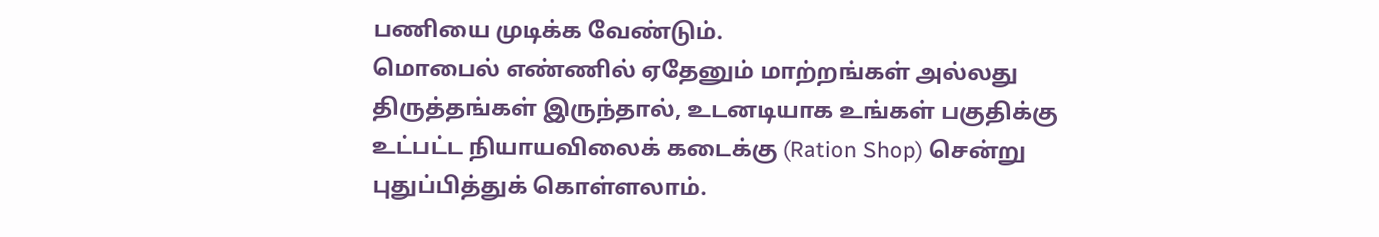பணியை முடிக்க வேண்டும்.
மொபைல் எண்ணில் ஏதேனும் மாற்றங்கள் அல்லது திருத்தங்கள் இருந்தால், உடனடியாக உங்கள் பகுதிக்கு உட்பட்ட நியாயவிலைக் கடைக்கு (Ration Shop) சென்று புதுப்பித்துக் கொள்ளலாம்.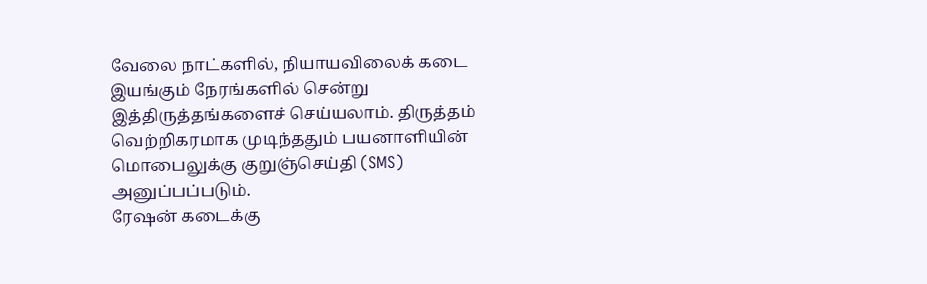வேலை நாட்களில், நியாயவிலைக் கடை இயங்கும் நேரங்களில் சென்று இத்திருத்தங்களைச் செய்யலாம். திருத்தம் வெற்றிகரமாக முடிந்ததும் பயனாளியின் மொபைலுக்கு குறுஞ்செய்தி (SMS) அனுப்பப்படும்.
ரேஷன் கடைக்கு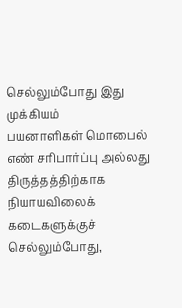செல்லும்போது இது முக்கியம்
பயனாளிகள் மொபைல் எண் சரிபார்ப்பு அல்லது திருத்தத்திற்காக நியாயவிலைக் கடைகளுக்குச் செல்லும்போது,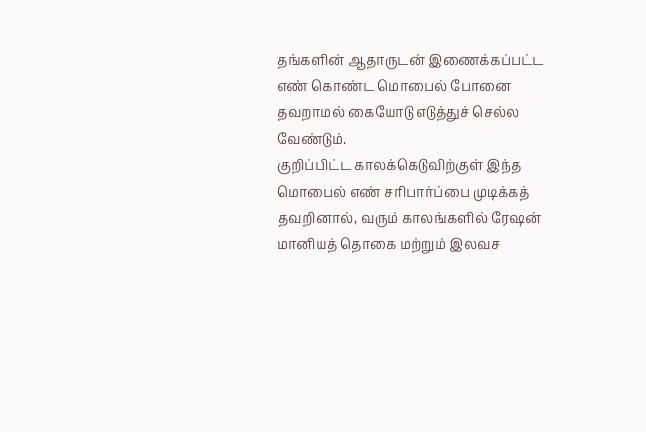தங்களின் ஆதாருடன் இணைக்கப்பட்ட எண் கொண்ட மொபைல் போனை தவறாமல் கையோடு எடுத்துச் செல்ல வேண்டும்.
குறிப்பிட்ட காலக்கெடுவிற்குள் இந்த மொபைல் எண் சரிபார்ப்பை முடிக்கத் தவறினால், வரும் காலங்களில் ரேஷன் மானியத் தொகை மற்றும் இலவச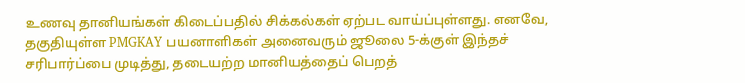உணவு தானியங்கள் கிடைப்பதில் சிக்கல்கள் ஏற்பட வாய்ப்புள்ளது. எனவே, தகுதியுள்ள PMGKAY பயனாளிகள் அனைவரும் ஜூலை 5-க்குள் இந்தச் சரிபார்ப்பை முடித்து, தடையற்ற மானியத்தைப் பெறத்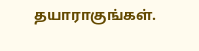தயாராகுங்கள்.